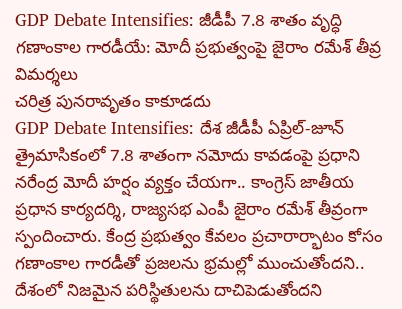GDP Debate Intensifies: జీడీపీ 7.8 శాతం వృద్ధి గణాంకాల గారడీయే: మోదీ ప్రభుత్వంపై జైరాం రమేశ్ తీవ్ర విమర్శలు
చరిత్ర పునరావృతం కాకూడదు
GDP Debate Intensifies: దేశ జీడీపీ ఏప్రిల్-జూన్ త్రైమాసికంలో 7.8 శాతంగా నమోదు కావడంపై ప్రధాని నరేంద్ర మోదీ హర్షం వ్యక్తం చేయగా.. కాంగ్రెస్ జాతీయ ప్రధాన కార్యదర్శి, రాజ్యసభ ఎంపీ జైరాం రమేశ్ తీవ్రంగా స్పందించారు. కేంద్ర ప్రభుత్వం కేవలం ప్రచారార్భాటం కోసం గణాంకాల గారడీతో ప్రజలను భ్రమల్లో ముంచుతోందని.. దేశంలో నిజమైన పరిస్థితులను దాచిపెడుతోందని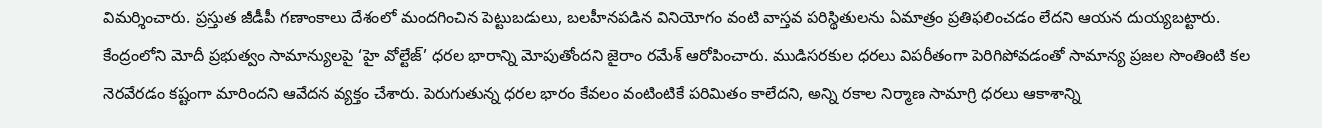విమర్శించారు. ప్రస్తుత జీడీపీ గణాంకాలు దేశంలో మందగించిన పెట్టుబడులు, బలహీనపడిన వినియోగం వంటి వాస్తవ పరిస్థితులను ఏమాత్రం ప్రతిఫలించడం లేదని ఆయన దుయ్యబట్టారు.
కేంద్రంలోని మోదీ ప్రభుత్వం సామాన్యులపై ‘హై వోల్టేజ్’ ధరల భారాన్ని మోపుతోందని జైరాం రమేశ్ ఆరోపించారు. ముడిసరకుల ధరలు విపరీతంగా పెరిగిపోవడంతో సామాన్య ప్రజల సొంతింటి కల నెరవేరడం కష్టంగా మారిందని ఆవేదన వ్యక్తం చేశారు. పెరుగుతున్న ధరల భారం కేవలం వంటింటికే పరిమితం కాలేదని, అన్ని రకాల నిర్మాణ సామాగ్రి ధరలు ఆకాశాన్ని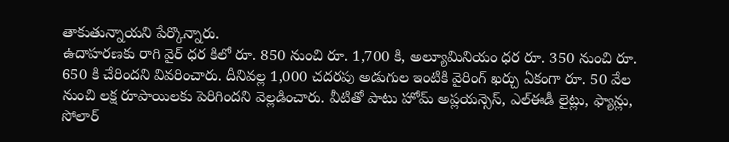తాకుతున్నాయని పేర్కొన్నారు.
ఉదాహరణకు రాగి వైర్ ధర కిలో రూ. 850 నుంచి రూ. 1,700 కి, అల్యూమినియం ధర రూ. 350 నుంచి రూ. 650 కి చేరిందని వివరించారు. దీనివల్ల 1,000 చదరపు అడుగుల ఇంటికి వైరింగ్ ఖర్చు ఏకంగా రూ. 50 వేల నుంచి లక్ష రూపాయిలకు పెరిగిందని వెల్లడించారు. వీటితో పాటు హోమ్ అప్లయన్సెస్, ఎల్ఈడీ లైట్లు, ఫ్యాన్లు, సోలార్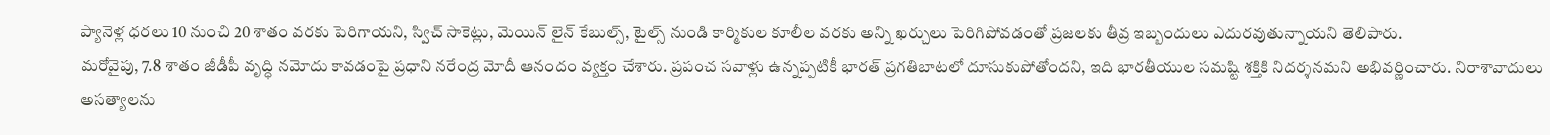ప్యానెళ్ల ధరలు 10 నుంచి 20 శాతం వరకు పెరిగాయని, స్విచ్ సాకెట్లు, మెయిన్ లైన్ కేబుల్స్, టైల్స్ నుండి కార్మికుల కూలీల వరకు అన్ని ఖర్చులు పెరిగిపోవడంతో ప్రజలకు తీవ్ర ఇబ్బందులు ఎదురవుతున్నాయని తెలిపారు.
మరోవైపు, 7.8 శాతం జీడీపీ వృద్ధి నమోదు కావడంపై ప్రధాని నరేంద్ర మోదీ ఆనందం వ్యక్తం చేశారు. ప్రపంచ సవాళ్లు ఉన్నప్పటికీ భారత్ ప్రగతిబాటలో దూసుకుపోతోందని, ఇది భారతీయుల సమష్టి శక్తికి నిదర్శనమని అభివర్ణించారు. నిరాశావాదులు అసత్యాలను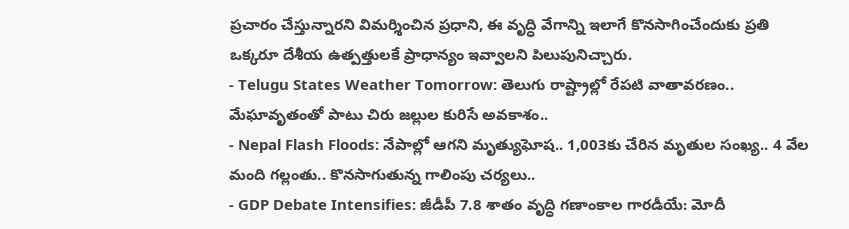ప్రచారం చేస్తున్నారని విమర్శించిన ప్రధాని, ఈ వృద్ధి వేగాన్ని ఇలాగే కొనసాగించేందుకు ప్రతి ఒక్కరూ దేశీయ ఉత్పత్తులకే ప్రాధాన్యం ఇవ్వాలని పిలుపునిచ్చారు.
- Telugu States Weather Tomorrow: తెలుగు రాష్ట్రాల్లో రేపటి వాతావరణం.. మేఘావృతంతో పాటు చిరు జల్లుల కురిసే అవకాశం..
- Nepal Flash Floods: నేపాల్లో ఆగని మృత్యుఘోష.. 1,003కు చేరిన మృతుల సంఖ్య.. 4 వేల మంది గల్లంతు.. కొనసాగుతున్న గాలింపు చర్యలు..
- GDP Debate Intensifies: జీడీపీ 7.8 శాతం వృద్ధి గణాంకాల గారడీయే: మోదీ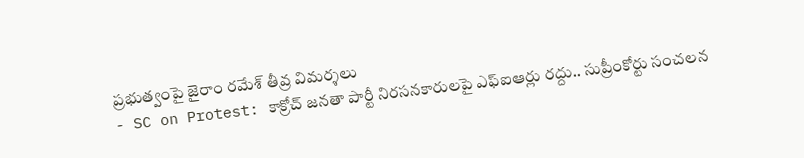ప్రభుత్వంపై జైరాం రమేశ్ తీవ్ర విమర్శలు
- SC on Protest: కాక్రోచ్ జనతా పార్టీ నిరసనకారులపై ఎఫ్ఐఆర్లు రద్దు.. సుప్రీంకోర్టు సంచలన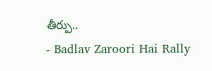తీర్పు..
- Badlav Zaroori Hai Rally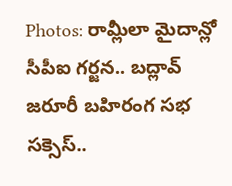Photos: రామ్లీలా మైదాన్లో సీపీఐ గర్జన.. బద్లావ్ జరూరీ బహిరంగ సభ సక్సెస్..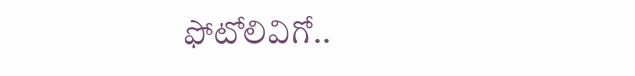ఫోటోలివిగో..